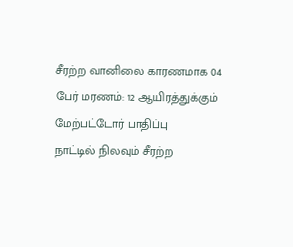சீரற்ற வானிலை காரணமாக 04 பேர் மரணம்: 12 ஆயிரத்துக்கும் மேற்பட்டோர் பாதிப்பு
நாட்டில் நிலவும் சீரற்ற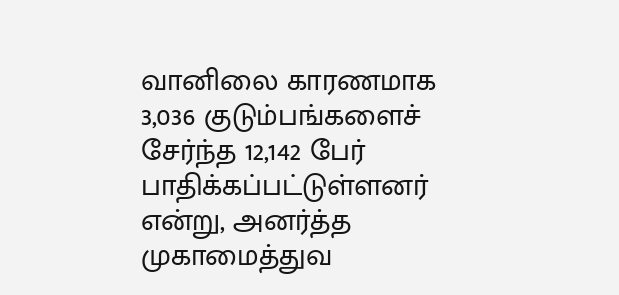வானிலை காரணமாக 3,036 குடும்பங்களைச் சேர்ந்த 12,142 பேர் பாதிக்கப்பட்டுள்ளனர் என்று, அனர்த்த முகாமைத்துவ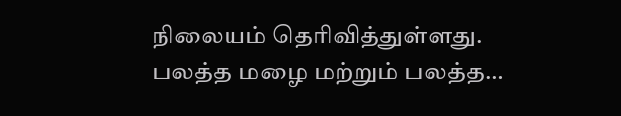நிலையம் தெரிவித்துள்ளது. பலத்த மழை மற்றும் பலத்த…